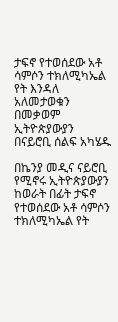ታፍኖ የተወሰደው አቶ ሳምሶን ተክለሚካኤል የት እንዳለ አለመታወቁን በመቃወም ኢትዮጵያውያን በናይሮቢ ሰልፍ አካሄዱ

በኬንያ መዲና ናይሮቢ የሚኖሩ ኢትዮጵያውያን ከወራት በፊት ታፍኖ የተወሰደው አቶ ሳምሶን ተክለሚካኤል የት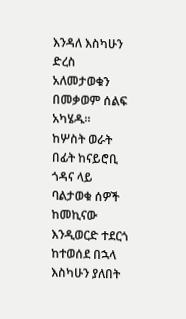እንዳለ እስካሁን ድረስ አለመታወቁን በመቃወም ሰልፍ አካሄዱ።
ከሦስት ወራት በፊት ከናይሮቢ ጎዳና ላይ ባልታወቁ ሰዎች ከመኪናው እንዲወርድ ተደርጎ ከተወሰደ በኋላ እስካሁን ያለበት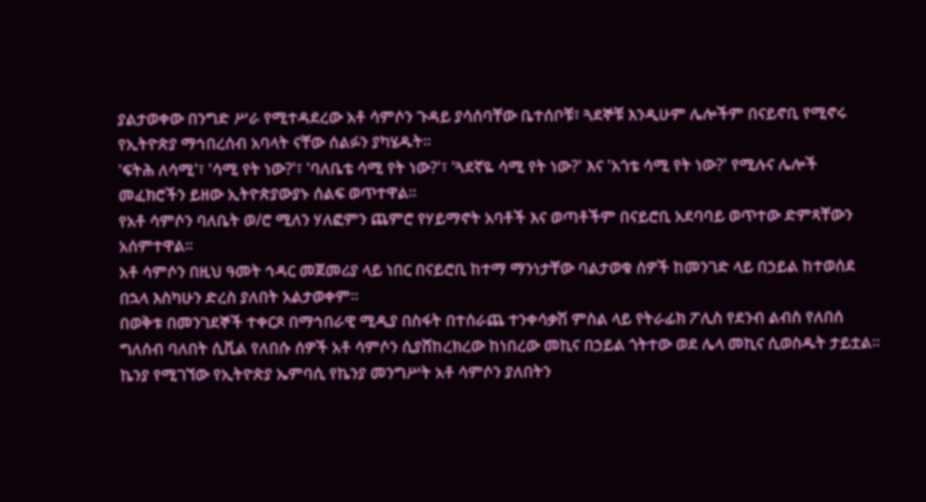ያልታወቀው በንግድ ሥራ የሚተዳደረው አቶ ሳምሶን ጉዳይ ያሳሰባቸው ቤተሰቦቹ፣ ጓደኞቹ እንዲሁም ሌሎችም በናይኖቢ የሚኖሩ የኢትዮጵያ ማኅበረሰብ አባላት ናቸው ሰልፉን ያካሄዱት።
'ፍትሕ ለሳሚ'፣ 'ሳሚ የት ነው?'፣ 'ባለቤቴ ሳሚ የት ነው?'፣ 'ጓደኛዬ ሳሚ የት ነው?' እና 'አጎቴ ሳሚ የት ነው?' የሚሉና ሌሎች መፈክሮችን ይዘው ኢትዮጵያውያኑ ሰልፍ ወጥተዋል።
የአቶ ሳምሶን ባለቤት ወ/ሮ ሚለን ሃለፎምን ጨምሮ የሃይማኖት አባቶች እና ወጣቶችም በናይሮቢ አደባባይ ወጥተው ድምጻቸውን አሰምተዋል።
አቶ ሳምሶን በዚህ ዓመት ኅዳር መጀመሪያ ላይ ነበር በናይሮቢ ከተማ ማንነታቸው ባልታወቁ ሰዎች ከመንገድ ላይ በኃይል ከተወሰደ በኋላ እስካሁን ድረስ ያለበት አልታወቀም።
በወቅቱ በመንገደኞች ተቀርጾ በማኅበራዊ ሚዲያ በስፋት በተሰራጨ ተንቀሳቃሽ ምስል ላይ የትራፊክ ፖሊስ የደንብ ልብስ የለበሰ ግለሰብ ባለበት ሲቪል የለበሱ ሰዎች አቶ ሳምሶን ሲያሸከረክረው ከነበረው መኪና በኃይል ጎትተው ወደ ሌላ መኪና ሲወስዱት ታይቷል።
ኬንያ የሚገኘው የኢትዮጵያ ኤምባሲ የኬንያ መንግሥት አቶ ሳምሶን ያለበትን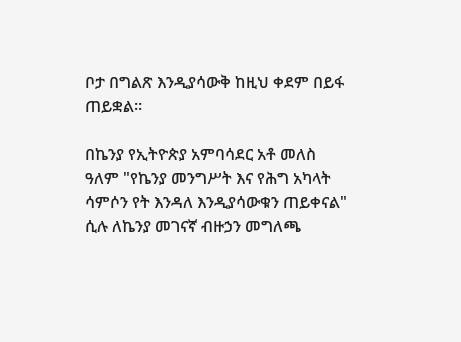ቦታ በግልጽ እንዲያሳውቅ ከዚህ ቀደም በይፋ ጠይቋል።

በኬንያ የኢትዮጵያ አምባሳደር አቶ መለስ ዓለም "የኬንያ መንግሥት እና የሕግ አካላት ሳምሶን የት እንዳለ እንዲያሳውቁን ጠይቀናል" ሲሉ ለኬንያ መገናኛ ብዙኃን መግለጫ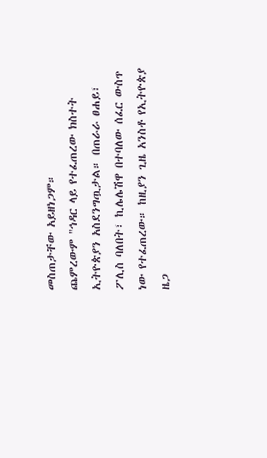መስጠታቸው አይዘነጋም።
ጨምረውም "ኅዳር ላይ የተፈጠረው ክስተት ኢትዮጵያን አስደንግጧታል። በጠራራ ፀሐይ፣ ፖሊስ ባለበት፣ ኪሌሌሽዋ በተባለው ሰፈር ውስጥ ነው የተፈጠረው። ከዚያን ጊዜ አንስቶ የኢትዮጵያ ዜጋ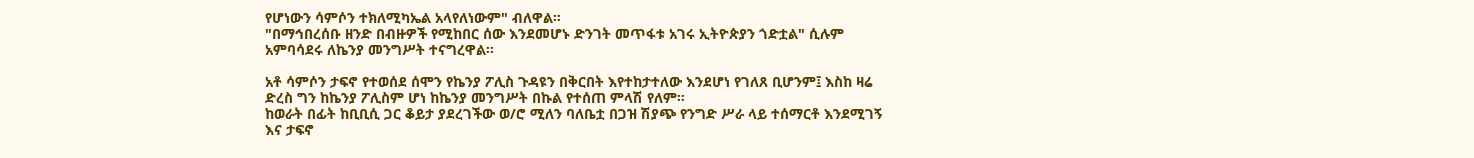የሆነውን ሳምሶን ተክለሚካኤል አላየለነውም" ብለዋል።
"በማኅበረሰቡ ዘንድ በብዙዎች የሚከበር ሰው እንደመሆኑ ድንገት መጥፋቱ አገሩ ኢትዮጵያን ጎድቷል" ሲሉም አምባሳደሩ ለኬንያ መንግሥት ተናግረዋል።

አቶ ሳምሶን ታፍኖ የተወሰደ ሰሞን የኬንያ ፖሊስ ጉዳዩን በቅርበት እየተከታተለው እንደሆነ የገለጸ ቢሆንም፤ እስከ ዛሬ ድረስ ግን ከኬንያ ፖሊስም ሆነ ከኬንያ መንግሥት በኩል የተሰጠ ምላሽ የለም።
ከወራት በፊት ከቢቢሲ ጋር ቆይታ ያደረገችው ወ/ሮ ሚለን ባለቤቷ በጋዝ ሽያጭ የንግድ ሥራ ላይ ተሰማርቶ እንደሚገኝ እና ታፍኖ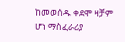ከመወሰዱ ቀደሞ ዛቻም ሆነ ማስፈራሪያ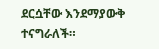ደርሷቸው እንደማያውቅ ተናግራለች።